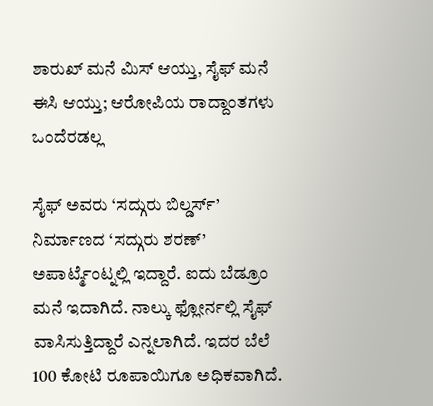ಶಾರುಖ್ ಮನೆ ಮಿಸ್ ಆಯ್ತು, ಸೈಫ್ ಮನೆ ಈಸಿ ಆಯ್ತು; ಆರೋಪಿಯ ರಾದ್ದಾಂತಗಳು ಒಂದೆರಡಲ್ಲ

ಸೈಫ್ ಅವರು ‘ಸದ್ಗುರು ಬಿಲ್ಡರ್ಸ್’ ನಿರ್ಮಾಣದ ‘ಸದ್ಗುರು ಶರಣ್’ ಅಪಾರ್ಟ್ಮೆಂಟ್ನಲ್ಲಿ ಇದ್ದಾರೆ. ಐದು ಬೆಡ್ರೂಂ ಮನೆ ಇದಾಗಿದೆ. ನಾಲ್ಕು ಫ್ಲೋರ್ನಲ್ಲಿ ಸೈಫ್ ವಾಸಿಸುತ್ತಿದ್ದಾರೆ ಎನ್ನಲಾಗಿದೆ. ಇದರ ಬೆಲೆ 100 ಕೋಟಿ ರೂಪಾಯಿಗೂ ಅಧಿಕವಾಗಿದೆ.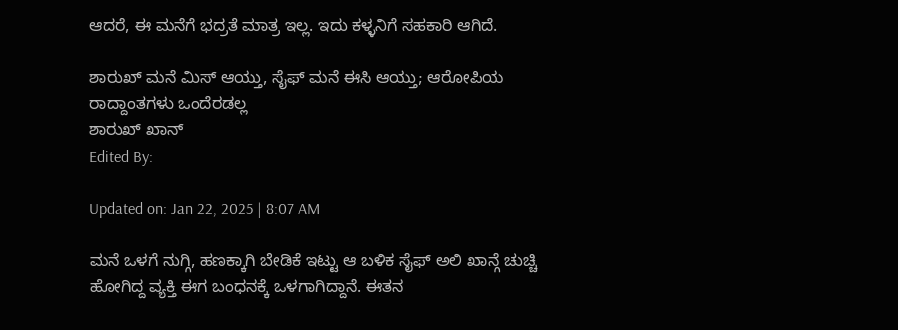ಆದರೆ, ಈ ಮನೆಗೆ ಭದ್ರತೆ ಮಾತ್ರ ಇಲ್ಲ. ಇದು ಕಳ್ಳನಿಗೆ ಸಹಕಾರಿ ಆಗಿದೆ.

ಶಾರುಖ್ ಮನೆ ಮಿಸ್ ಆಯ್ತು, ಸೈಫ್ ಮನೆ ಈಸಿ ಆಯ್ತು; ಆರೋಪಿಯ ರಾದ್ದಾಂತಗಳು ಒಂದೆರಡಲ್ಲ
ಶಾರುಖ್ ಖಾನ್
Edited By:

Updated on: Jan 22, 2025 | 8:07 AM

ಮನೆ ಒಳಗೆ ನುಗ್ಗಿ, ಹಣಕ್ಕಾಗಿ ಬೇಡಿಕೆ ಇಟ್ಟು ಆ ಬಳಿಕ ಸೈಫ್ ಅಲಿ ಖಾನ್ಗೆ ಚುಚ್ಚಿ ಹೋಗಿದ್ದ ವ್ಯಕ್ತಿ ಈಗ ಬಂಧನಕ್ಕೆ ಒಳಗಾಗಿದ್ದಾನೆ. ಈತನ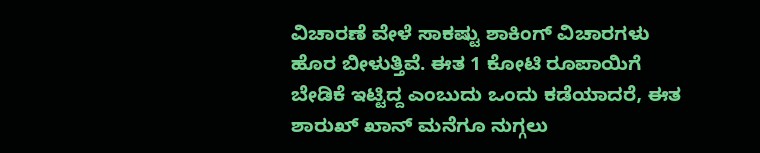ವಿಚಾರಣೆ ವೇಳೆ ಸಾಕಷ್ಟು ಶಾಕಿಂಗ್ ವಿಚಾರಗಳು ಹೊರ ಬೀಳುತ್ತಿವೆ. ಈತ 1 ಕೋಟಿ ರೂಪಾಯಿಗೆ ಬೇಡಿಕೆ ಇಟ್ಟಿದ್ದ ಎಂಬುದು ಒಂದು ಕಡೆಯಾದರೆ, ಈತ ಶಾರುಖ್ ಖಾನ್ ಮನೆಗೂ ನುಗ್ಗಲು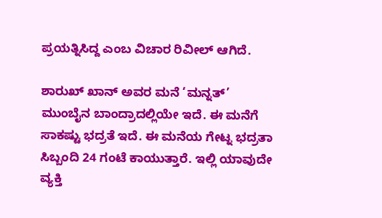ಪ್ರಯತ್ನಿಸಿದ್ದ ಎಂಬ ವಿಚಾರ ರಿವೀಲ್ ಆಗಿದೆ.

ಶಾರುಖ್ ಖಾನ್ ಅವರ ಮನೆ ‘ಮನ್ನತ್’ ಮುಂಬೈನ ಬಾಂದ್ರಾದಲ್ಲಿಯೇ ಇದೆ. ಈ ಮನೆಗೆ ಸಾಕಷ್ಟು ಭದ್ರತೆ ಇದೆ. ಈ ಮನೆಯ ಗೇಟ್ನ ಭದ್ರತಾ ಸಿಬ್ಬಂದಿ 24 ಗಂಟೆ ಕಾಯುತ್ತಾರೆ. ಇಲ್ಲಿ ಯಾವುದೇ ವ್ಯಕ್ತಿ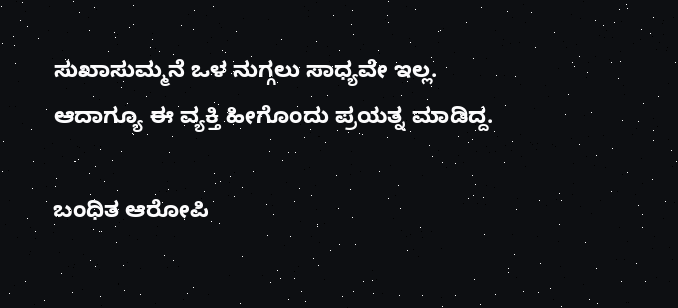ಸುಖಾಸುಮ್ಮನೆ ಒಳ ನುಗ್ಗಲು ಸಾಧ್ಯವೇ ಇಲ್ಲ. ಆದಾಗ್ಯೂ ಈ ವ್ಯಕ್ತಿ ಹೀಗೊಂದು ಪ್ರಯತ್ನ ಮಾಡಿದ್ದ.

ಬಂಧಿತ ಆರೋಪಿ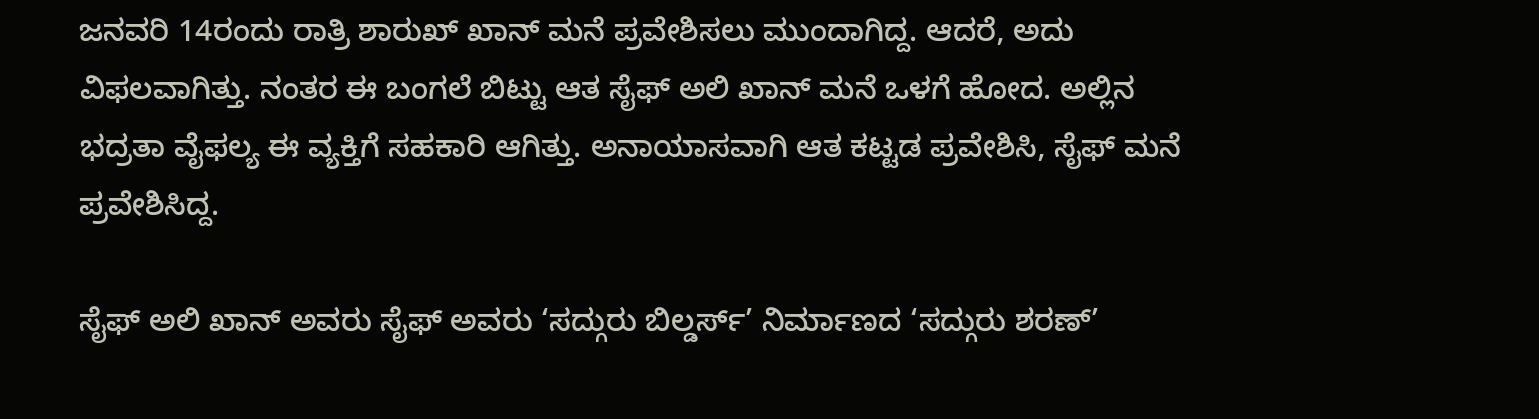ಜನವರಿ 14ರಂದು ರಾತ್ರಿ ಶಾರುಖ್ ಖಾನ್ ಮನೆ ಪ್ರವೇಶಿಸಲು ಮುಂದಾಗಿದ್ದ. ಆದರೆ, ಅದು ವಿಫಲವಾಗಿತ್ತು. ನಂತರ ಈ ಬಂಗಲೆ ಬಿಟ್ಟು ಆತ ಸೈಫ್ ಅಲಿ ಖಾನ್ ಮನೆ ಒಳಗೆ ಹೋದ. ಅಲ್ಲಿನ ಭದ್ರತಾ ವೈಫಲ್ಯ ಈ ವ್ಯಕ್ತಿಗೆ ಸಹಕಾರಿ ಆಗಿತ್ತು. ಅನಾಯಾಸವಾಗಿ ಆತ ಕಟ್ಟಡ ಪ್ರವೇಶಿಸಿ, ಸೈಫ್ ಮನೆ ಪ್ರವೇಶಿಸಿದ್ದ.

ಸೈಫ್ ಅಲಿ ಖಾನ್ ಅವರು ಸೈಫ್ ಅವರು ‘ಸದ್ಗುರು ಬಿಲ್ಡರ್ಸ್’ ನಿರ್ಮಾಣದ ‘ಸದ್ಗುರು ಶರಣ್’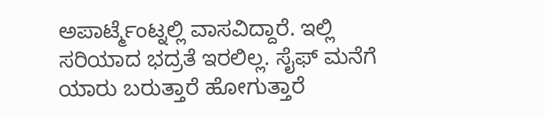ಅಪಾರ್ಟ್ಮೆಂಟ್ನಲ್ಲಿ ವಾಸವಿದ್ದಾರೆ. ಇಲ್ಲಿ ಸರಿಯಾದ ಭದ್ರತೆ ಇರಲಿಲ್ಲ. ಸೈಫ್ ಮನೆಗೆ ಯಾರು ಬರುತ್ತಾರೆ ಹೋಗುತ್ತಾರೆ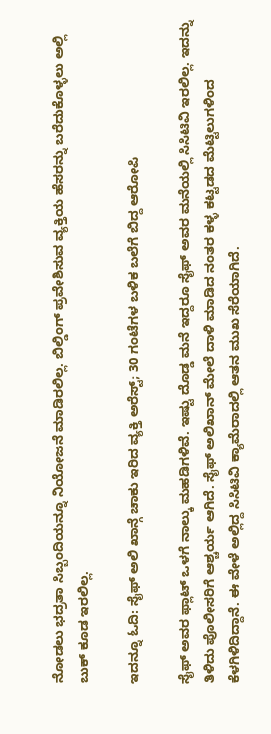ನೋಡಲು ಭದ್ರತಾ ಸಿಬ್ಬಂದಿಯನ್ನೂ ನಿಯೋಜನೆ ಮಾಡಿರಲಿಲ್ಲ. ಬಿಲ್ಡಿಂಗ್ ಪ್ರವೇಶಿಸುವ ವ್ಯಕ್ತಿಯ ಹೆಸರನ್ನು ಬರೆದುಕೊಳ್ಳಲು ಅಲ್ಲಿ ಬುಕ್ ಕೂಡ ಇರಲಿಲ್ಲ.

ಇದನ್ನೂ ಓದಿ: ಸೈಫ್ ಅಲಿ ಖಾನ್ಗೆ ಚಾಕು ಇರಿದ ವ್ಯಕ್ತಿ ಅರೆಸ್ಟ್; 30 ಗಂಟೆಗಳ ಬಳಿಕ ಬಲೆಗೆ ಬಿದ್ದ ಆರೋಪಿ

ಸೈಫ್ ಅವರ ಫ್ಲಾಟ್ ಒಳಗೆ ನಾಲ್ಕು ಮಹಡಿಗಳಿವೆ. ಇಷ್ಟು ದೊಡ್ಡ ಮನೆ ಇದ್ದರೂ ಸೈಫ್ ಅವರ ಮನೆಯಲ್ಲಿ ಸಿಸಿಟಿವಿ ಇರಲಿಲ್ಲ. ಇದನ್ನು ತಿಳಿದು ಪೊಲೀಸರಿಗೆ ಆಶ್ಚರ್ಯ ಆಗಿದೆ. ಸೈಫ್ ಅಲಿಖಾನ್ ಮೇಲೆ ದಾಳಿ ಮಾಡಿದ ನಂತರ ಕಳ್ಳ ಕಟ್ಟಡದ ಮೆಟ್ಟಿಲುಗಳಿಂದ ಕೆಳಗಿಳಿದಿದ್ದಾನೆ. ಈ ವೇಳೆ ಅಲ್ಲಿದ್ದ ಸಿಸಿಟಿವಿ ಕ್ಯಾಮೆರಾದಲ್ಲಿ ಆತನ ಮುಖ ಸೆರೆಯಾಗಿದೆ.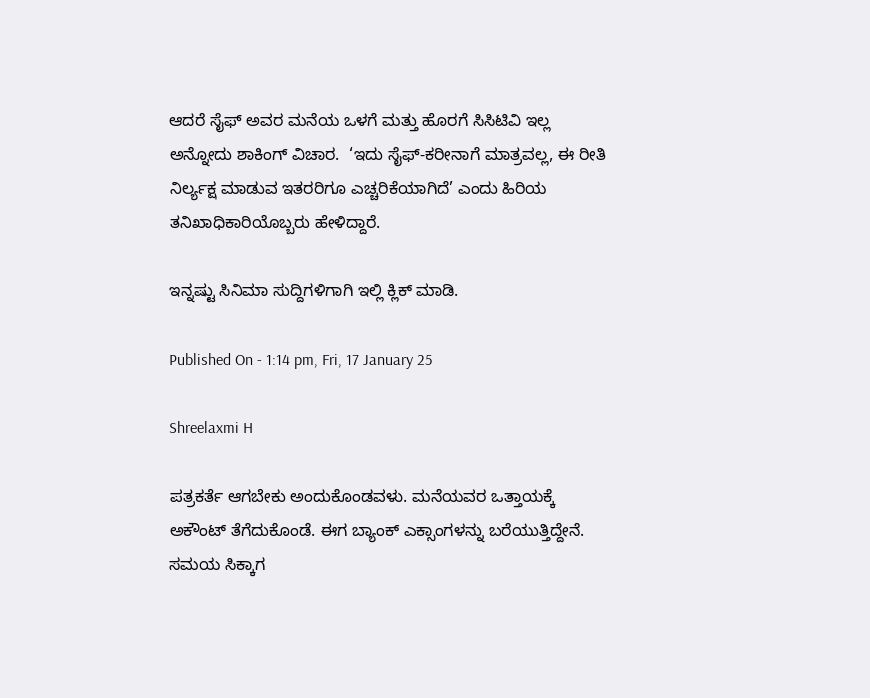ಆದರೆ ಸೈಫ್ ಅವರ ಮನೆಯ ಒಳಗೆ ಮತ್ತು ಹೊರಗೆ ಸಿಸಿಟಿವಿ ಇಲ್ಲ ಅನ್ನೋದು ಶಾಕಿಂಗ್ ವಿಚಾರ.  ‘ಇದು ಸೈಫ್-ಕರೀನಾಗೆ ಮಾತ್ರವಲ್ಲ, ಈ ರೀತಿ ನಿರ್ಲ್ಯಕ್ಷ ಮಾಡುವ ಇತರರಿಗೂ ಎಚ್ಚರಿಕೆಯಾಗಿದೆ’ ಎಂದು ಹಿರಿಯ ತನಿಖಾಧಿಕಾರಿಯೊಬ್ಬರು ಹೇಳಿದ್ದಾರೆ.

ಇನ್ನಷ್ಟು ಸಿನಿಮಾ ಸುದ್ದಿಗಳಿಗಾಗಿ ಇಲ್ಲಿ ಕ್ಲಿಕ್ ಮಾಡಿ.

Published On - 1:14 pm, Fri, 17 January 25

Shreelaxmi H

ಪತ್ರಕರ್ತೆ ಆಗಬೇಕು ಅಂದುಕೊಂಡವಳು. ಮನೆಯವರ ಒತ್ತಾಯಕ್ಕೆ ಅಕೌಂಟ್ ತೆಗೆದುಕೊಂಡೆ. ಈಗ ಬ್ಯಾಂಕ್ ಎಕ್ಸಾಂಗಳನ್ನು ಬರೆಯುತ್ತಿದ್ದೇನೆ. ಸಮಯ ಸಿಕ್ಕಾಗ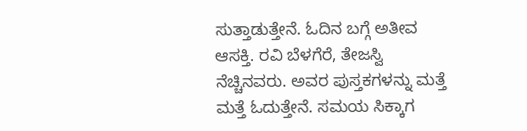ಸುತ್ತಾಡುತ್ತೇನೆ. ಓದಿನ ಬಗ್ಗೆ ಅತೀವ ಆಸಕ್ತಿ. ರವಿ ಬೆಳಗೆರೆ, ತೇಜಸ್ವಿ ನೆಚ್ಚಿನವರು. ಅವರ ಪುಸ್ತಕಗಳನ್ನು ಮತ್ತೆ ಮತ್ತೆ ಓದುತ್ತೇನೆ. ಸಮಯ ಸಿಕ್ಕಾಗ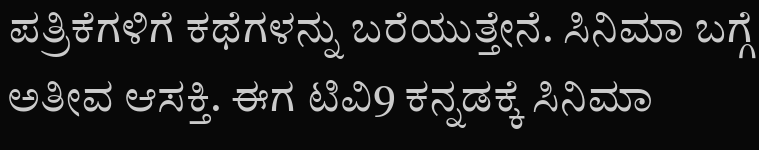ಪತ್ರಿಕೆಗಳಿಗೆ ಕಥೆಗಳನ್ನು ಬರೆಯುತ್ತೇನೆ. ಸಿನಿಮಾ ಬಗ್ಗೆ ಅತೀವ ಆಸಕ್ತಿ. ಈಗ ಟಿವಿ9 ಕನ್ನಡಕ್ಕೆ ಸಿನಿಮಾ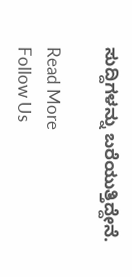ಸುದ್ದಿಗಳನ್ನು ಬರೆಯುತ್ತಿದ್ದೇನೆ.

Read More
Follow Us